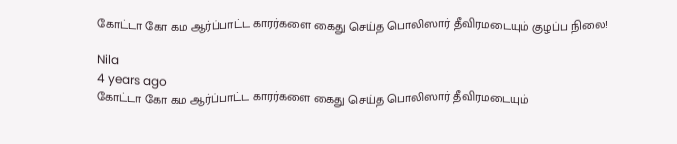கோட்டா கோ கம ஆர்ப்பாட்ட காரர்களை கைது செய்த பொலிஸார் தீவிரமடையும் குழப்ப நிலை!

Nila
4 years ago
கோட்டா கோ கம ஆர்ப்பாட்ட காரர்களை கைது செய்த பொலிஸார் தீவிரமடையும்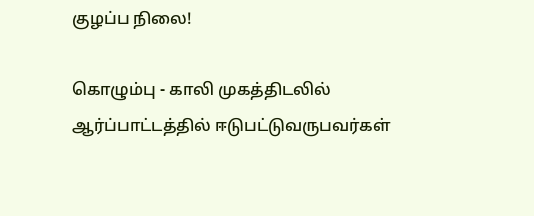குழப்ப நிலை!

கொழும்பு - காலி முகத்திடலில் ஆர்ப்பாட்டத்தில் ஈடுபட்டுவருபவர்கள்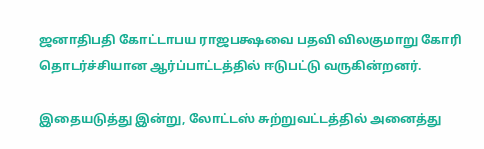ஜனாதிபதி கோட்டாபய ராஜபக்ஷவை பதவி விலகுமாறு கோரி தொடர்ச்சியான ஆர்ப்பாட்டத்தில் ஈடுபட்டு வருகின்றனர்.

இதையடுத்து இன்று, லோட்டஸ் சுற்றுவட்டத்தில் அனைத்து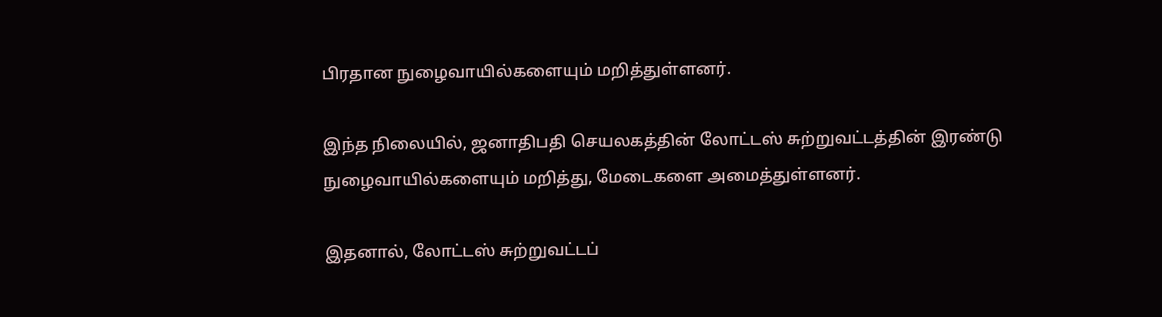பிரதான நுழைவாயில்களையும் மறித்துள்ளனர்.

இந்த நிலையில், ஜனாதிபதி செயலகத்தின் லோட்டஸ் சுற்றுவட்டத்தின் இரண்டு நுழைவாயில்களையும் மறித்து, மேடைகளை அமைத்துள்ளனர்.

இதனால், லோட்டஸ் சுற்றுவட்டப்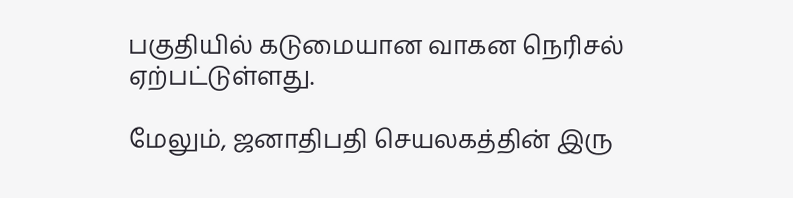பகுதியில் கடுமையான வாகன நெரிசல் ஏற்பட்டுள்ளது.

மேலும், ஜனாதிபதி செயலகத்தின் இரு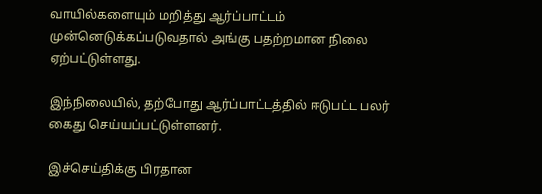வாயில்களையும் மறித்து ஆர்ப்பாட்டம் முன்னெடுக்கப்படுவதால் அங்கு பதற்றமான நிலை ஏற்பட்டுள்ளது.

இந்நிலையில், தற்போது ஆர்ப்பாட்டத்தில் ஈடுபட்ட பலர் கைது செய்யப்பட்டுள்ளனர்.

இச்செய்திக்கு பிரதான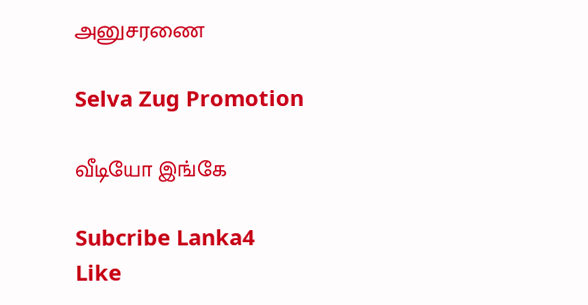அனுசரணை

Selva Zug Promotion

வீடியோ இங்கே

Subcribe Lanka4
Like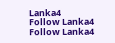Lanka4
Follow Lanka4
Follow Lanka4